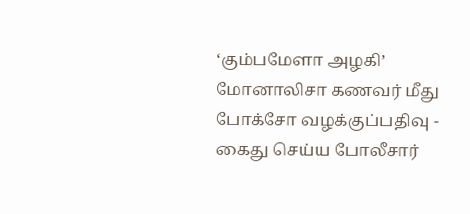‘கும்பமேளா அழகி’ மோனாலிசா கணவர் மீது போக்சோ வழக்குப்பதிவு - கைது செய்ய போலீசார்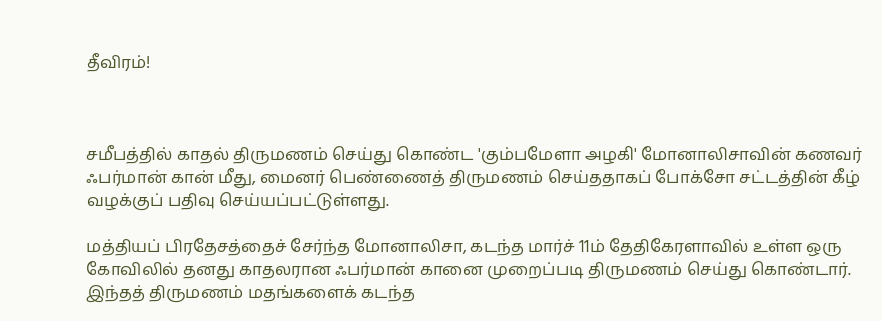தீவிரம்!



சமீபத்தில் காதல் திருமணம் செய்து கொண்ட 'கும்பமேளா அழகி' மோனாலிசாவின் கணவர் ஃபர்மான் கான் மீது, மைனர் பெண்ணைத் திருமணம் செய்ததாகப் போக்சோ சட்டத்தின் கீழ் வழக்குப் பதிவு செய்யப்பட்டுள்ளது.

மத்தியப் பிரதேசத்தைச் சேர்ந்த மோனாலிசா, கடந்த மார்ச் 11ம் தேதிகேரளாவில் உள்ள ஒரு கோவிலில் தனது காதலரான ஃபர்மான் கானை முறைப்படி திருமணம் செய்து கொண்டார். இந்தத் திருமணம் மதங்களைக் கடந்த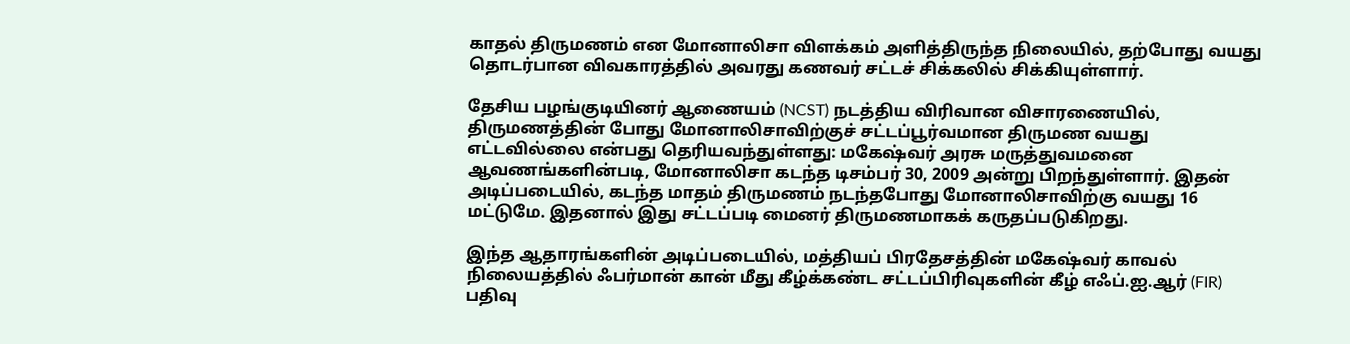காதல் திருமணம் என மோனாலிசா விளக்கம் அளித்திருந்த நிலையில், தற்போது வயது தொடர்பான விவகாரத்தில் அவரது கணவர் சட்டச் சிக்கலில் சிக்கியுள்ளார்.

தேசிய பழங்குடியினர் ஆணையம் (NCST) நடத்திய விரிவான விசாரணையில், திருமணத்தின் போது மோனாலிசாவிற்குச் சட்டப்பூர்வமான திருமண வயது எட்டவில்லை என்பது தெரியவந்துள்ளது: மகேஷ்வர் அரசு மருத்துவமனை ஆவணங்களின்படி, மோனாலிசா கடந்த டிசம்பர் 30, 2009 அன்று பிறந்துள்ளார். இதன் அடிப்படையில், கடந்த மாதம் திருமணம் நடந்தபோது மோனாலிசாவிற்கு வயது 16 மட்டுமே. இதனால் இது சட்டப்படி மைனர் திருமணமாகக் கருதப்படுகிறது.

இந்த ஆதாரங்களின் அடிப்படையில், மத்தியப் பிரதேசத்தின் மகேஷ்வர் காவல் நிலையத்தில் ஃபர்மான் கான் மீது கீழ்க்கண்ட சட்டப்பிரிவுகளின் கீழ் எஃப்.ஐ.ஆர் (FIR) பதிவு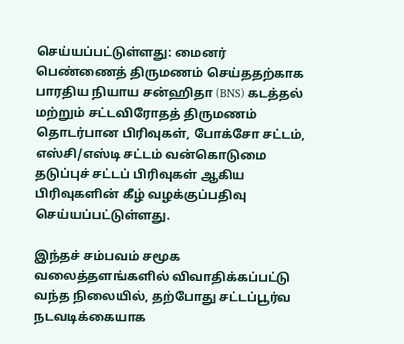செய்யப்பட்டுள்ளது: மைனர் பெண்ணைத் திருமணம் செய்ததற்காக  பாரதிய நியாய சன்ஹிதா (BNS) கடத்தல் மற்றும் சட்டவிரோதத் திருமணம் தொடர்பான பிரிவுகள், போக்சோ சட்டம், எஸ்சி/எஸ்டி சட்டம் வன்கொடுமை தடுப்புச் சட்டப் பிரிவுகள் ஆகிய பிரிவுகளின் கீழ் வழக்குப்பதிவு செய்யப்பட்டுள்ளது.

இந்தச் சம்பவம் சமூக வலைத்தளங்களில் விவாதிக்கப்பட்டு வந்த நிலையில், தற்போது சட்டப்பூர்வ நடவடிக்கையாக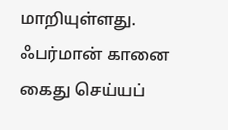மாறியுள்ளது. ஃபர்மான் கானை கைது செய்யப்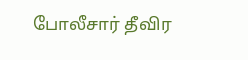போலீசார் தீவிர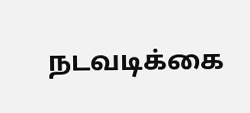நடவடிக்கை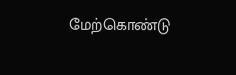மேற்கொண்டு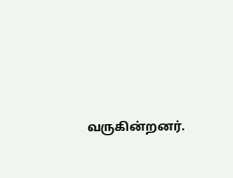வருகின்றனர்.